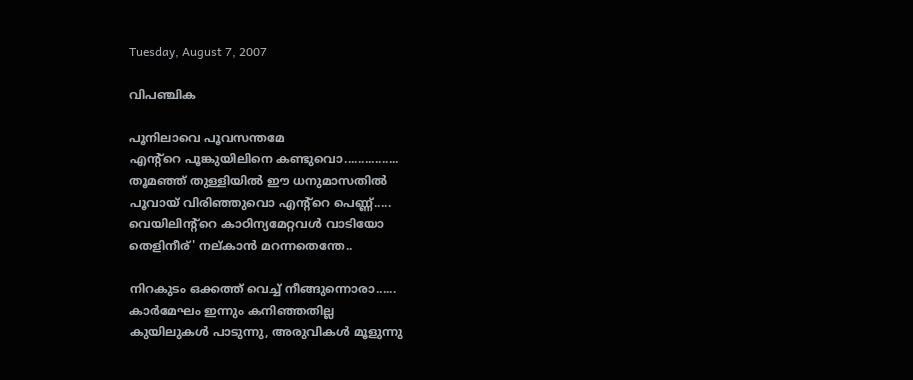Tuesday, August 7, 2007

വിപഞ്ചിക

പൂനിലാവെ പൂവസന്തമേ
എന്‍റ്റെ പൂങ്കുയിലിനെ കണ്ടുവൊ................
തൂമഞ്ഞ്‌ തുള്ളിയില്‍ ഈ ധനുമാസതില്‍
പൂവായ്‌ വിരിഞ്ഞുവൊ എന്‍റ്റെ പെണ്ണ്.....
വെയിലിന്‍റ്റെ കാഠിന്യമേറ്റവള്‍ വാടിയോ
തെളിനീര്' നല്കാന്‍ മറന്നതെന്തേ..

നിറകുടം ഒക്കത്ത്‌ വെച്ച്‌ നീങ്ങുന്നൊരാ......
കാര്‍മേഘം ഇന്നും കനിഞ്ഞതില്ല
കുയിലുകള്‍ പാടുന്നു, അരുവികള്‍ മൂളുന്നു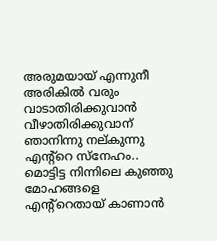അരുമയായ് എന്നുനീ അരികില്‍ വരും
വാടാതിരിക്കുവാന്‍ വീഴാതിരിക്കുവാന്
ഞാനിന്നു നല്കുന്നു എന്‍റ്റെ സ്നേഹം..
മൊട്ടിട്ട നിന്നിലെ കുഞ്ഞു മോഹങ്ങളെ
എന്‍റ്റെതായ് കാണാന്‍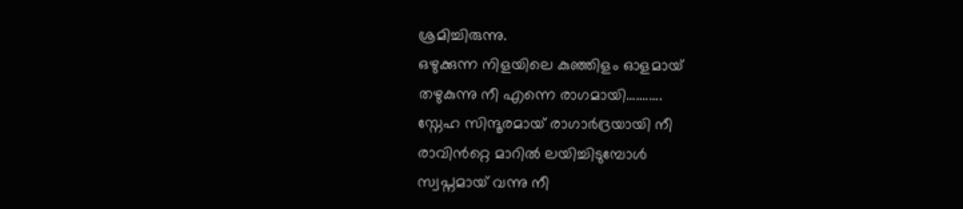ശ്രമിച്ചിരുന്നു.
ഒഴുക്കുന്ന നിളയിലെ കുഞ്ഞിളം ഓളമായ്
തഴുകുന്നു നീ എന്നെ രാഗമായി...........
സ്നേഹ സിന്ദൂരമായ്‌ രാഗാര്‍ദ്രയായി നീ
രാവിന്‍റ്റെ മാറില്‍ ലയിച്ചിടുമ്പോള്‍
സ്വപ്നമായ്‌ വന്നു നീ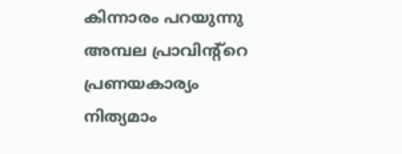കിന്നാരം പറയുന്നു
അമ്പല പ്രാവിന്‍റ്റെ പ്രണയകാര്യം
നിത്യമാം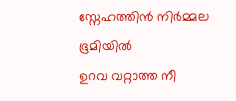സ്നേഹത്തിന്‍ നിര്‍മ്മല ഭൂമിയില്‍
ഉറവ വറ്റാത്ത നീ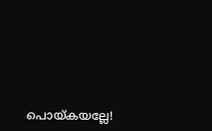പൊയ്കയല്ലേ!